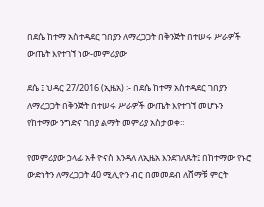በደሴ ከተማ አስተዳደር ገበያን ለማረጋጋት በቅንጅት በተሠሩ ሥራዎች ውጤት እየተገኘ ነው-መምሪያው

ደሴ ፤ ህዳር 27/2016 (ኢዜአ) ፡- በደሴ ከተማ አስተዳደር ገበያን ለማረጋጋት በቅንጅት በተሠሩ ሥራዎች ውጤት እየተገኘ መሆኑን የከተማው ንግድና ገበያ ልማት መምሪያ አስታወቀ።

የመምሪያው ኃላፊ አቶ ዮናስ እንዳለ ለኢዜአ እንደገለጹት፤ በከተማው የኑሮ ውድነትን ለማረጋጋት 40 ሚሊዮን ብር በመመደብ ለሸማቹ ምርት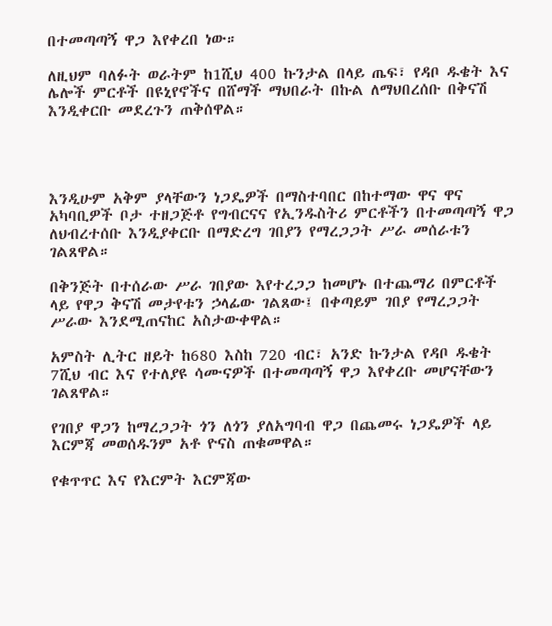በተመጣጣኝ ዋጋ እየቀረበ ነው።

ለዚህም ባለፉት ወራትም ከ1ሺህ 400 ኩንታል በላይ ጤፍ፣ የዳቦ ዱቄት እና ሌሎች ምርቶች በዩኒየኖችና በሸማች ማህበራት በኩል ለማህበረሰቡ በቅናሽ እንዲቀርቡ መደረጉን ጠቅሰዋል።




እንዲሁም አቅም ያላቸውን ነጋዴዎች በማስተባበር በከተማው ዋና ዋና አካባቢዎች ቦታ ተዘጋጅቶ የግብርናና የኢንዱስትሪ ምርቶችን በተመጣጣኝ ዋጋ ለህብረተሰቡ እንዲያቀርቡ በማድረግ ገበያን የማረጋጋት ሥራ መሰራቱን ገልጸዋል።

በቅንጅት በተሰራው ሥራ ገበያው እየተረጋጋ ከመሆኑ በተጨማሪ በምርቶች ላይ የዋጋ ቅናሽ መታየቱን ኃላፊው ገልጸው፤ በቀጣይም ገበያ የማረጋጋት ሥራው እንደሚጠናከር አስታውቀዋል።

አምስት ሊትር ዘይት ከ680 እስከ 720 ብር፣ አንድ ኩንታል የዳቦ ዱቄት 7ሺህ ብር እና የተለያዩ ሳሙናዎች በተመጣጣኝ ዋጋ እየቀረቡ መሆናቸውን ገልጸዋል።

የገበያ ዋጋን ከማረጋጋት ጎን ለጎን ያለአግባብ ዋጋ በጨመሩ ነጋዴዎች ላይ እርምጃ መወሰዱንም አቶ ዮናስ ጠቁመዋል።

የቁጥጥር እና የእርምት እርምጃው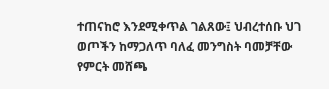ተጠናከሮ እንደሚቀጥል ገልጸው፤ ህብረተሰቡ ህገ ወጦችን ከማጋለጥ ባለፈ መንግስት ባመቻቸው የምርት መሸጫ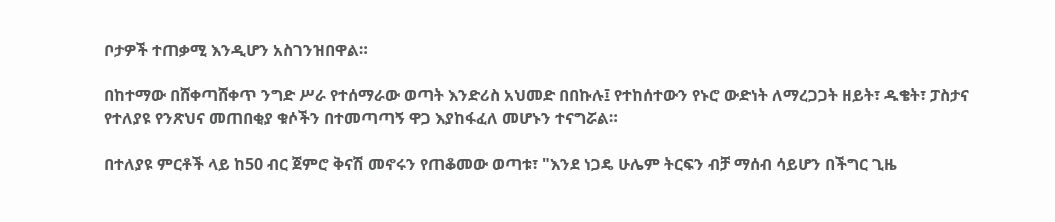ቦታዎች ተጠቃሚ እንዲሆን አስገንዝበዋል።

በከተማው በሸቀጣሸቀጥ ንግድ ሥራ የተሰማራው ወጣት እንድሪስ አህመድ በበኩሉ፤ የተከሰተውን የኑሮ ውድነት ለማረጋጋት ዘይት፣ ዱቄት፣ ፓስታና የተለያዩ የንጽህና መጠበቂያ ቁሶችን በተመጣጣኝ ዋጋ እያከፋፈለ መሆኑን ተናግሯል።

በተለያዩ ምርቶች ላይ ከ50 ብር ጀምሮ ቅናሽ መኖሩን የጠቆመው ወጣቱ፣ "እንደ ነጋዴ ሁሌም ትርፍን ብቻ ማሰብ ሳይሆን በችግር ጊዜ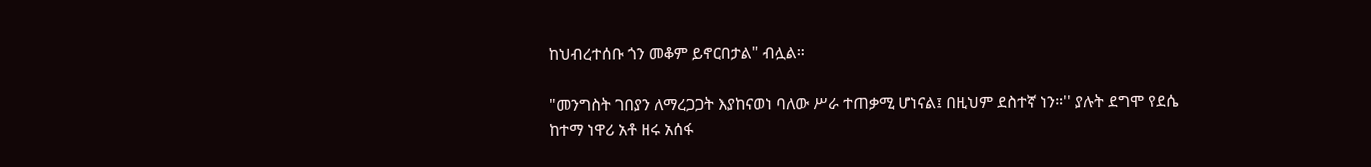ከህብረተሰቡ ጎን መቆም ይኖርበታል" ብሏል።

"መንግስት ገበያን ለማረጋጋት እያከናወነ ባለው ሥራ ተጠቃሚ ሆነናል፤ በዚህም ደስተኛ ነን።'' ያሉት ደግሞ የደሴ ከተማ ነዋሪ አቶ ዘሩ አሰፋ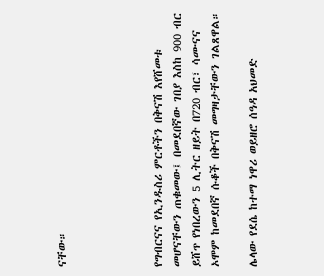ናቸው።




የግብርናና የኢንዱስሪ ምርቶችን በቅናሽ እየሸመቱ መሆናቸውን ጠቁመው፤ በመደበኛው ገበያ እስከ 900 ብር ይሸጥ የነበረውን 5 ሊትር ዘይት በ720 ብር፣ ሳሙናና ኦሞም ከመደበኛ ሱቆች በቅናሽ መግዛታቸውን ገልጸዋል።

ሌላው የደሴ ከተማ ነዋሪ ወይዘሮ ሰዓዳ አህመድ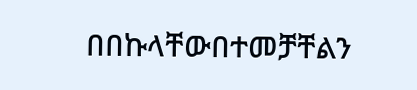በበኩላቸውበተመቻቸልን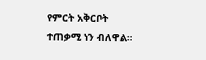የምርት አቅርቦት ተጠቃሚ ነን ብለዋል።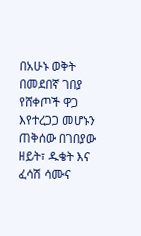በአሁኑ ወቅት በመደበኛ ገበያ የሸቀጦች ዋጋ እየተረጋጋ መሆኑን ጠቅሰው በገበያው ዘይት፣ ዱቄት እና ፈሳሽ ሳሙና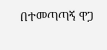በተመጣጣኝ ዋጋ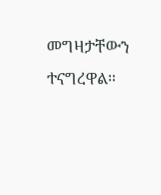መግዛታቸውን ተናግረዋል።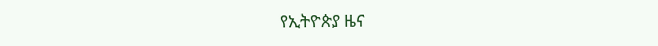የኢትዮጵያ ዜና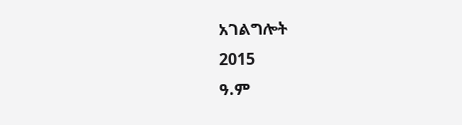አገልግሎት
2015
ዓ.ም